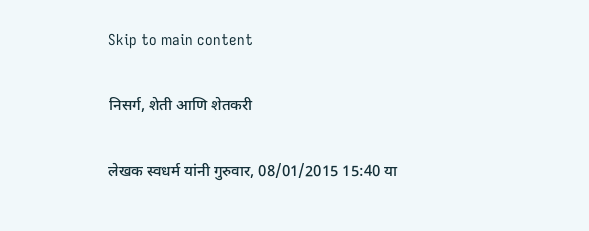Skip to main content

निसर्ग, शेती आणि शेतकरी

लेखक स्वधर्म यांनी गुरुवार, 08/01/2015 15:40 या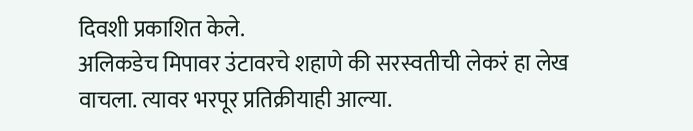दिवशी प्रकाशित केले.
अलिकडेच मिपावर उंटावरचे शहाणे की सरस्वतीची लेकरं हा लेख वाचला. त्यावर भरपूर प्रतिक्रीयाही आल्या.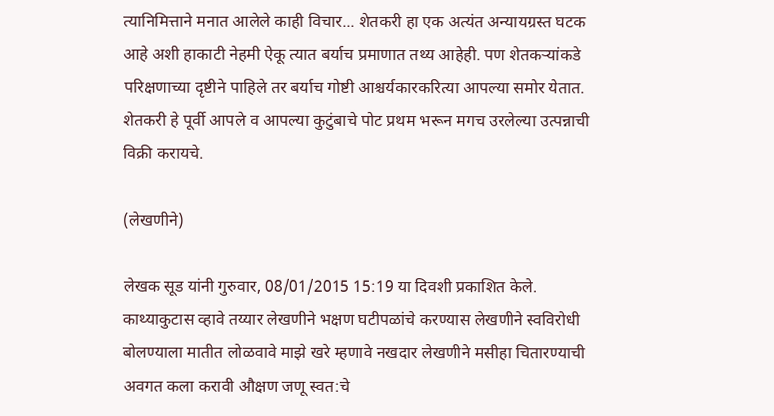त्यानिमित्ताने मनात आलेले काही विचार... शेतकरी हा एक अत्यंत अन्यायग्रस्त घटक आहे अशी हाकाटी नेहमी ऐकू त्यात बर्याच प्रमाणात तथ्य आहेही. पण शेतकर्‍यांकडे परिक्षणाच्या दृष्टीने पाहिले तर बर्याच गोष्टी आश्चर्यकारकरित्या आपल्या समोर येतात. शेतकरी हे पूर्वी आपले व आपल्या कुटुंबाचे पोट प्रथम भरून मगच उरलेल्या उत्पन्नाची विक्री करायचे.

(लेखणीने)

लेखक सूड यांनी गुरुवार, 08/01/2015 15:19 या दिवशी प्रकाशित केले.
काथ्याकुटास व्हावे तय्यार लेखणीने भक्षण घटीपळांचे करण्यास लेखणीने स्वविरोधी बोलण्याला मातीत लोळवावे माझे खरे म्हणावे नखदार लेखणीने मसीहा चितारण्याची अवगत कला करावी औक्षण जणू स्वत:चे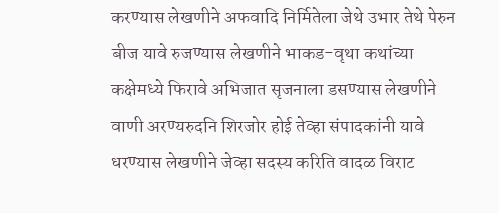करण्यास लेखणीने अफवादि निर्मितेला जेथे उभार तेथे पेरुन बीज यावे रुजण्यास लेखणीने भाकड-वृथा कथांच्या कक्षेमध्ये फिरावे अभिजात सृजनाला डसण्यास लेखणीने वाणी अरण्यरुदनि शिरजोर होई तेव्हा संपादकांनी यावे धरण्यास लेखणीने जेव्हा सदस्य करिति वादळ विराट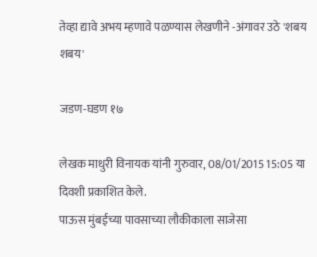तेव्हा द्यावे अभय म्हणावे पळण्यास लेखणीने -अंगावर उठे 'शबय शबय'

जडण-घडण १७

लेखक माधुरी विनायक यांनी गुरुवार, 08/01/2015 15:05 या दिवशी प्रकाशित केले.
पाऊस मुंबईच्या पावसाच्या लौकीकाला साजेसा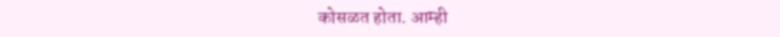कोसळत होता. आम्ही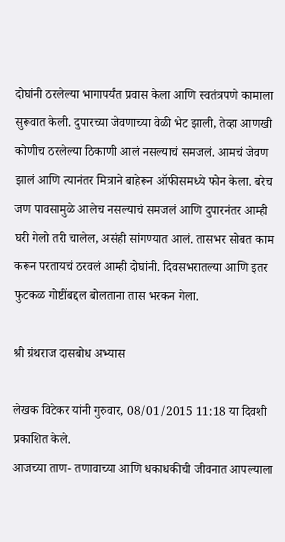दोघांनी ठरलेल्या भागापर्यंत प्रवास केला आणि स्वतंत्रपणे कामाला सुरूवात केली. दुपारच्या जेवणाच्या वेळी भेट झाली, तेव्हा आणखी कोणीच ठरलेल्या ठिकाणी आलं नसल्याचं समजलं. आमचं जेवण झालं आणि त्यानंतर मित्राने बाहेरून ऑफीसमध्ये फोन केला. बरेच जण पावसामुळे आलेच नसल्याचं समजलं आणि दुपारनंतर आम्ही घरी गेलो तरी चालेल, असंही सांगण्यात आलं. तासभर सोबत काम करून परतायचं ठरवलं आम्ही दोघांनी. दिवसभरातल्या आणि इतर फुटकळ गोष्टींबद्दल बोलताना तास भरकन गेला.

श्री ग्रंथराज दासबोध अभ्यास

लेखक विटेकर यांनी गुरुवार, 08/01/2015 11:18 या दिवशी प्रकाशित केले.
आजच्या ताण- तणावाच्या आणि धकाधकीची जीवनात आपल्याला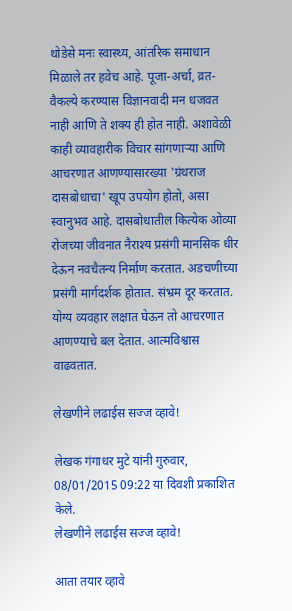थोडेसे मनः स्वास्थ्य, आंतरिक समाधान मिळाले तर हवेच आहे. पूजा-अर्चा, व्रत-वैकल्ये करण्यास विज्ञानवादी मन धजवत नाही आणि ते शक्य ही होत नाही. अशावेळी काही व्यावहारीक विचार सांगणाऱ्या आणि आचरणात आणण्यासारख्या 'ग्रंथराज दासबोधाचा' खूप उपयोग होतो, असा स्वानुभव आहे. दासबोधातील कित्येक ओव्या रोजच्या जीवनात नैराश्य प्रसंगी मानसिक धीर देऊन नवचैतन्य निर्माण करतात. अडचणीच्या प्रसंगी मार्गदर्शक होतात. संभ्रम दूर करतात. योग्य व्यवहार लक्षात घेऊन तो आचरणात आणण्याचे बल देतात. आत्मविश्वास वाढवतात.

लेखणीने लढाईस सज्ज व्हावे!

लेखक गंगाधर मुटे यांनी गुरुवार, 08/01/2015 09:22 या दिवशी प्रकाशित केले.
लेखणीने लढाईस सज्ज व्हावे!

आता तयार व्हावे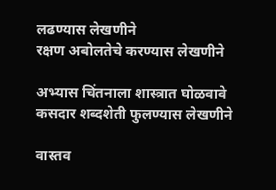लढण्यास लेखणीने
रक्षण अबोलतेचे करण्यास लेखणीने

अभ्यास चिंतनाला शास्त्रात घोळवावे
कसदार शब्दशेती फुलण्यास लेखणीने

वास्तव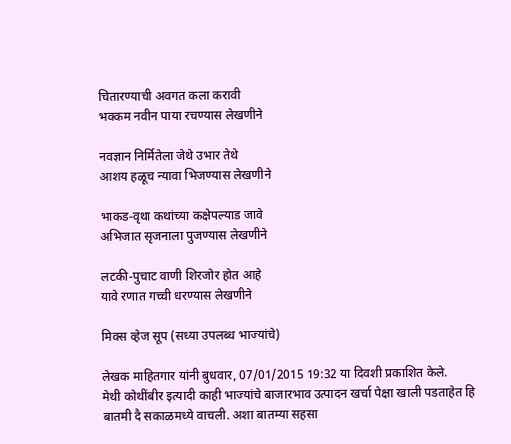चितारण्याची अवगत कला करावी
भक्कम नवीन पाया रचण्यास लेखणीने

नवज्ञान निर्मितेला जेथे उभार तेथे
आशय हळूच न्यावा भिजण्यास लेखणीने

भाकड-वृथा कथांच्या कक्षेपल्याड जावे
अभिजात सृजनाला पुजण्यास लेखणीने

लटकी-पुचाट वाणी शिरजोर होत आहे
यावे रणात गच्ची धरण्यास लेखणीने

मिक्स व्हेज सूप (सध्या उपलब्ध भाज्यांचे)

लेखक माहितगार यांनी बुधवार, 07/01/2015 19:32 या दिवशी प्रकाशित केले.
मेथी कोथींबीर इत्यादी काही भाज्यांचे बाजारभाव उत्पादन खर्चा पेक्षा खाली पडताहेत हि बातमी दै सकाळमध्ये वाचली. अशा बातम्या सहसा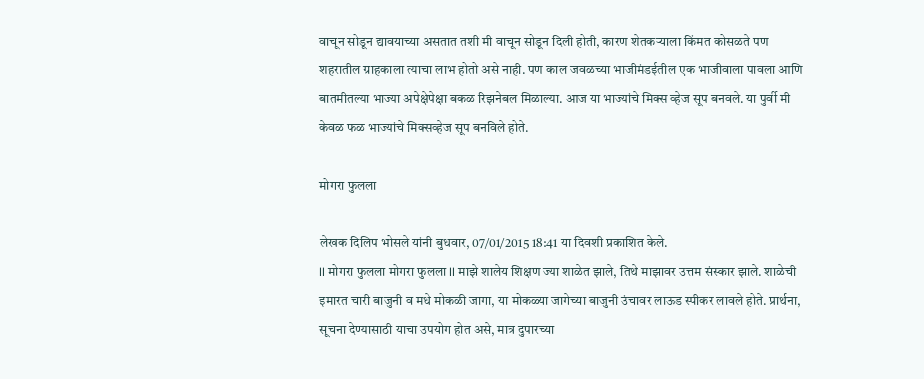वाचून सोडून द्यावयाच्या असतात तशी मी वाचून सोडून दिली होती, कारण शेतकर्‍याला किंमत कोसळते पण शहरातील ग्राहकाला त्याचा लाभ होतो असे नाही. पण काल जवळच्या भाजीमंडईतील एक भाजीवाला पावला आणि बातमीतल्या भाज्या अपेक्षेपेक्षा बकळ रिझनेबल मिळाल्या. आज या भाज्यांचे मिक्स व्हेज सूप बनवले. या पुर्वी मी केवळ फळ भाज्यांचे मिक्सव्हेज सूप बनविले होते.

मोगरा फुलला

लेखक दिलिप भोसले यांनी बुधवार, 07/01/2015 18:41 या दिवशी प्रकाशित केले.
II मोगरा फुलला मोगरा फुलला II माझे शालेय शिक्षण ज्या शाळेत झाले, तिथे माझावर उत्तम संस्कार झाले. शाळेची इमारत चारी बाजुनी व मधे मोकळी जागा, या मोकळ्या जागेच्या बाजुनी उंचावर लाऊड स्पीकर लावले होते. प्रार्थना, सूचना देण्यासाठी याचा उपयोग होत असे, मात्र दुपारच्या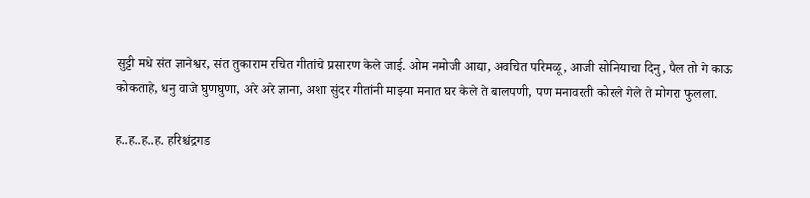सुट्टी मधे संत ज्ञानेश्वर, संत तुकाराम रचित गीतांचे प्रसारण केले जाई. ओम नमोजी आद्या, अवचित परिमळू, आजी सोनियाचा दिनु, पैल तो गे काऊ कोकताहे, धनु वाजे घुणघुणा, अरे अरे ज्ञाना, अशा सुंदर गीतांनी माझ्या मनात घर केले ते बालपणी, पण मनावरती कोरले गेले ते मोगरा फुलला.

ह..ह..ह..ह. हरिश्चंद्रगड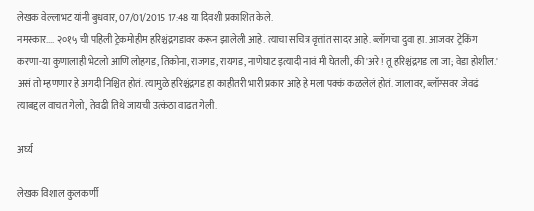लेखक वेल्लाभट यांनी बुधवार, 07/01/2015 17:48 या दिवशी प्रकाशित केले.
नमस्कार.... २०१५ ची पहिली ट्रेकमोहीम हरिश्चंद्रगडावर करून झालेली आहे. त्याचा सचित्र वृत्तांत सादर आहे. ब्लॉगचा दुवा हा. आजवर ट्रेकिंग करणा-या कुणालाही भेटलो आणि लोहगड, तिकोना, राजगड, रायगड, नाणेघाट इत्यादी नावं मी घेतली, की 'अरे! तू हरिश्चंद्रगड ला जा; वेडा होशील.' असं तो म्हणणार हे अगदी निश्चित होतं. त्यामुळे हरिश्चंद्रगड हा काहीतरी भारी प्रकार आहे हे मला पक्कं कळलेलं होतं. जालावर, ब्लॉग्सवर जेवढं त्याबद्दल वाचत गेलो, तेवढी तिथे जायची उत्कंठा वाढत गेली.

अर्घ्य

लेखक विशाल कुलकर्णी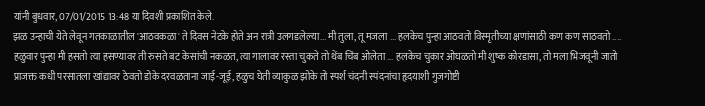यांनी बुधवार, 07/01/2015 13:48 या दिवशी प्रकाशित केले.
झळ उन्हाची येते लेवून गतकाळातील 'आठवकळा' ते दिवस नेटके होते अन रात्री उलगडलेल्या... मी तुला, तू मजला ... हलकेच पुन्हा आठवतो विस्मृतीच्या क्षणांसाठी कण कण साठवतो .... हळुवार पुन्हा मी हसतो त्या हसण्यावर ती रुसते बट केसांची नकळत, त्या गालावर रस्ता चुकते तो थेंब चिंब ओलेता ... हलकेच चुकार ओघळतो मी शुष्क कोरडासा, तो मला भिजवूनी जातो प्राजक्त कधी परसातला खांद्यावर ठेवतो डोके दरवळताना जाई-जूई, हळुच घेती व्याकुळ झोके तो स्पर्श चंदनी स्पंदनांचा हृदयाशी गुजगोष्टी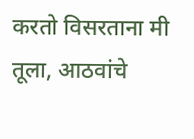करतो विसरताना मी तूला, आठवांचे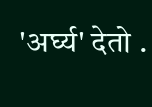'अर्घ्य' देतो .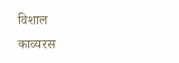विशाल
काव्यरस